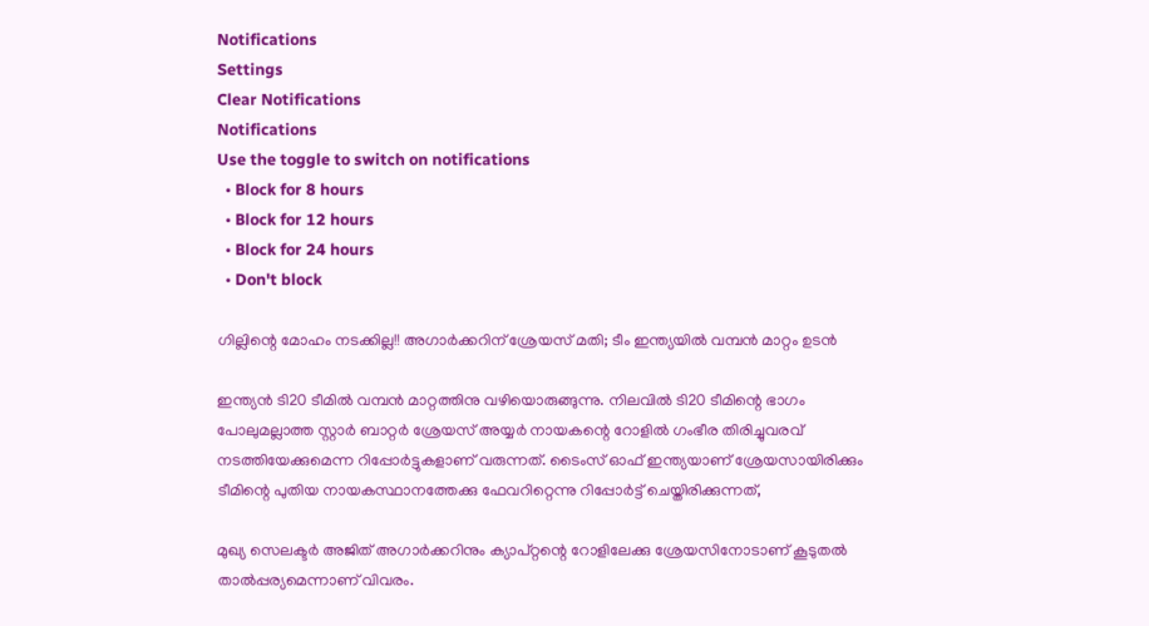Notifications
Settings
Clear Notifications
Notifications
Use the toggle to switch on notifications
  • Block for 8 hours
  • Block for 12 hours
  • Block for 24 hours
  • Don't block

ഗില്ലിന്റെ മോഹം നടക്കില്ല!! അഗാര്‍ക്കറിന് ശ്രേയസ് മതി; ടീം ഇന്ത്യയില്‍ വമ്പന്‍ മാറ്റം ഉടന്‍

ഇന്ത്യന്‍ ടി20 ടീമില്‍ വമ്പന്‍ മാറ്റത്തിനു വഴിയൊരുങ്ങുന്നു. നിലവില്‍ ടി20 ടീമിന്റെ ഭാഗം പോലുമല്ലാത്ത സ്റ്റാര്‍ ബാറ്റര്‍ ശ്രേയസ് അയ്യര്‍ നായകന്റെ റോളില്‍ ഗംഭീര തിരിച്ചുവരവ് നടത്തിയേക്കുമെന്ന റിപ്പോര്‍ട്ടുകളാണ് വരുന്നത്. ടൈംസ് ഓഫ് ഇന്ത്യയാണ് ശ്രേയസായിരിക്കും ടീമിന്റെ പുതിയ നായകസ്ഥാനത്തേക്കു ഫേവറിറ്റെന്നു റിപ്പോര്‍ട്ട് ചെയ്തിരിക്കുന്നത്,

മുഖ്യ സെലക്ടര്‍ അജിത് അഗാര്‍ക്കറിനും ക്യാപ്റ്റന്റെ റോളിലേക്കു ശ്രേയസിനോടാണ് കൂടുതല്‍ താല്‍പ്പര്യമെന്നാണ് വിവരം.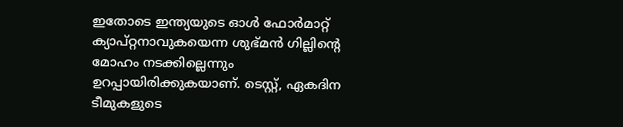ഇതോടെ ഇന്ത്യയുടെ ഓള്‍ ഫോര്‍മാറ്റ് ക്യാപ്റ്റനാവുകയെന്ന ശുഭ്മന്‍ ഗില്ലിന്റെ മോഹം നടക്കില്ലെന്നും ഉറപ്പായിരിക്കുകയാണ്. ടെസ്റ്റ്, ഏകദിന ടീമുകളുടെ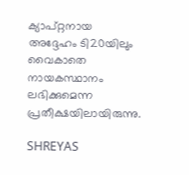ക്യാപ്റ്റനായ അദ്ദേഹം ടി20യിലും വൈകാതെ നായകസ്ഥാനം ലഭിക്കുമെന്ന പ്രതീക്ഷയിലായിരുന്നു.

SHREYAS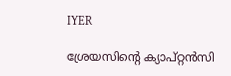IYER

ശ്രേയസിന്റെ ക്യാപ്റ്റന്‍സി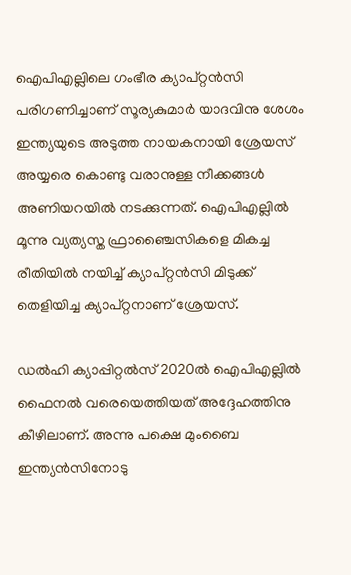ഐപിഎല്ലിലെ ഗംഭീര ക്യാപ്റ്റന്‍സി പരിഗണിച്ചാണ് സൂര്യകുമാര്‍ യാദവിനു ശേശം ഇന്ത്യയുടെ അടുത്ത നായകനായി ശ്രേയസ് അയ്യരെ കൊണ്ടു വരാനുള്ള നീക്കങ്ങള്‍ അണിയറയില്‍ നടക്കുന്നത്. ഐപിഎല്ലില്‍ മൂന്നു വ്യത്യസ്ത ഫ്രാഞ്ചൈസികളെ മികച്ച രീതിയില്‍ നയിച്ച് ക്യാപ്റ്റന്‍സി മിടുക്ക് തെളിയിച്ച ക്യാപ്റ്റനാണ് ശ്രേയസ്.

ഡല്‍ഹി ക്യാപ്പിറ്റല്‍സ് 2020ല്‍ ഐപിഎല്ലില്‍ ഫൈനല്‍ വരെയെത്തിയത് അദ്ദേഹത്തിനു കീഴിലാണ്. അന്നു പക്ഷെ മുംബൈ ഇന്ത്യന്‍സിനോടു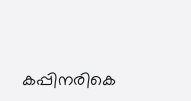കപ്പിനരികെ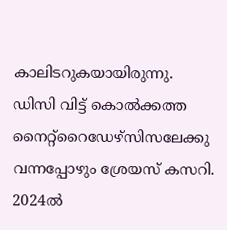കാലിടറുകയായിരുന്നു. ഡിസി വിട്ട് കൊല്‍ക്കത്ത നൈറ്റ്‌റൈഡേഴ്‌സിസലേക്കു വന്നപ്പോഴും ശ്രേയസ് കസറി. 2024ല്‍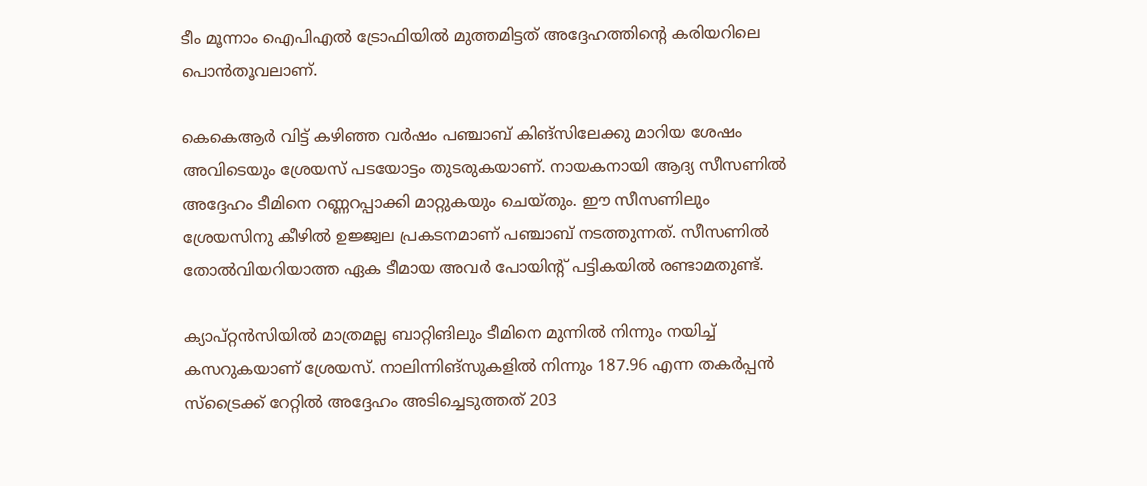ടീം മൂന്നാം ഐപിഎല്‍ ട്രോഫിയില്‍ മുത്തമിട്ടത് അദ്ദേഹത്തിന്റെ കരിയറിലെ പൊന്‍തൂവലാണ്.

കെകെആര്‍ വിട്ട് കഴിഞ്ഞ വര്‍ഷം പഞ്ചാബ് കിങ്‌സിലേക്കു മാറിയ ശേഷം അവിടെയും ശ്രേയസ് പടയോട്ടം തുടരുകയാണ്. നായകനായി ആദ്യ സീസണില്‍ അദ്ദേഹം ടീമിനെ റണ്ണറപ്പാക്കി മാറ്റുകയും ചെയ്തും. ഈ സീസണിലും ശ്രേയസിനു കീഴില്‍ ഉജ്ജ്വല പ്രകടനമാണ് പഞ്ചാബ് നടത്തുന്നത്. സീസണില്‍ തോല്‍വിയറിയാത്ത ഏക ടീമായ അവര്‍ പോയിന്റ് പട്ടികയില്‍ രണ്ടാമതുണ്ട്.

ക്യാപ്റ്റന്‍സിയില്‍ മാത്രമല്ല ബാറ്റിങിലും ടീമിനെ മുന്നില്‍ നിന്നും നയിച്ച് കസറുകയാണ് ശ്രേയസ്. നാലിന്നിങ്‌സുകളില്‍ നിന്നും 187.96 എന്ന തകര്‍പ്പന്‍ സ്‌ട്രൈക്ക് റേറ്റില്‍ അദ്ദേഹം അടിച്ചെടുത്തത് 203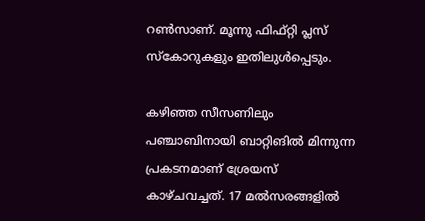റണ്‍സാണ്. മൂന്നു ഫിഫ്റ്റി പ്ലസ് സ്‌കോറുകളും ഇതിലുള്‍പ്പെടും.

കഴിഞ്ഞ സീസണിലും പഞ്ചാബിനായി ബാറ്റിങില്‍ മിന്നുന്ന പ്രകടനമാണ് ശ്രേയസ് കാഴ്ചവച്ചത്. 17 മല്‍സരങ്ങളില്‍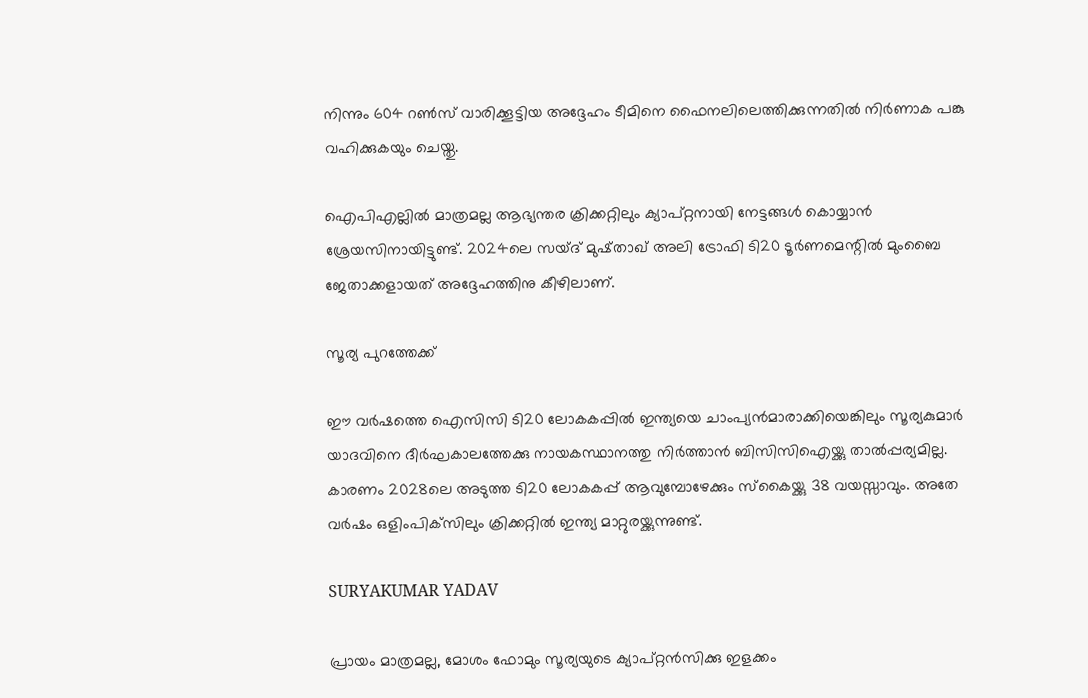നിന്നും 604 റണ്‍സ് വാരിക്കൂട്ടിയ അദ്ദേഹം ടീമിനെ ഫൈനലിലെത്തിക്കുന്നതില്‍ നിര്‍ണാക പങ്കു വഹിക്കുകയും ചെയ്തു.

ഐപിഎല്ലില്‍ മാത്രമല്ല ആഭ്യന്തര ക്രിക്കറ്റിലും ക്യാപ്റ്റനായി നേട്ടങ്ങള്‍ കൊയ്യാന്‍ ശ്രേയസിനായിട്ടുണ്ട്. 2024ലെ സയ്ദ് മുഷ്താഖ് അലി ട്രോഫി ടി20 ടൂര്‍ണമെന്റില്‍ മുംബൈ ജേതാക്കളായത് അദ്ദേഹത്തിനു കീഴിലാണ്.

സൂര്യ പുറത്തേക്ക്

ഈ വര്‍ഷത്തെ ഐസിസി ടി20 ലോകകപ്പില്‍ ഇന്ത്യയെ ചാംപ്യന്‍മാരാക്കിയെങ്കിലും സൂര്യകുമാര്‍ യാദവിനെ ദീര്‍ഘകാലത്തേക്കു നായകസ്ഥാനത്തു നിര്‍ത്താന്‍ ബിസിസിഐയ്ക്കു താല്‍പ്പര്യമില്ല. കാരണം 2028ലെ അടുത്ത ടി20 ലോകകപ്പ് ആവുമ്പോഴേക്കും സ്‌കൈയ്ക്കു 38 വയസ്സാവും. അതേ വര്‍ഷം ഒളിംപിക്‌സിലും ക്രിക്കറ്റില്‍ ഇന്ത്യ മാറ്റുരയ്ക്കുന്നുണ്ട്.

SURYAKUMAR YADAV

പ്രായം മാത്രമല്ല, മോശം ഫോമും സൂര്യയുടെ ക്യാപ്റ്റന്‍സിക്കു ഇളക്കം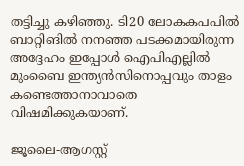തട്ടിച്ചു കഴിഞ്ഞു. ടി20 ലോകകപപില്‍ ബാറ്റിങില്‍ നനഞ്ഞ പടക്കമായിരുന്ന അദ്ദേഹം ഇപ്പോള്‍ ഐപിഎല്ലില്‍ മുംബൈ ഇന്ത്യന്‍സിനൊപ്പവും താളം കണ്ടെത്താനാവാതെ വിഷമിക്കുകയാണ്.

ജൂലൈ-ആഗസ്റ്റ്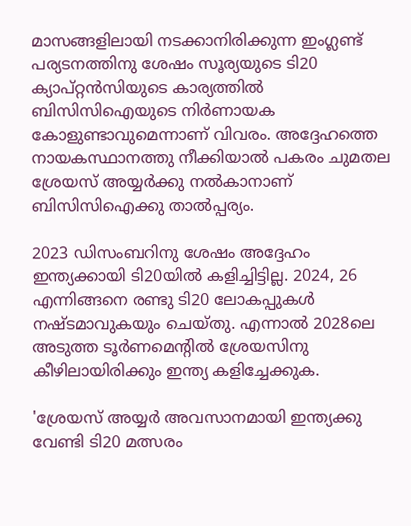മാസങ്ങളിലായി നടക്കാനിരിക്കുന്ന ഇംഗ്ലണ്ട് പര്യടനത്തിനു ശേഷം സൂര്യയുടെ ടി20 ക്യാപ്റ്റന്‍സിയുടെ കാര്യത്തില്‍ ബിസിസിഐയുടെ നിര്‍ണായക കോളുണ്ടാവുമെന്നാണ് വിവരം. അദ്ദേഹത്തെ നായകസ്ഥാനത്തു നീക്കിയാല്‍ പകരം ചുമതല ശ്രേയസ് അയ്യര്‍ക്കു നല്‍കാനാണ് ബിസിസിഐക്കു താല്‍പ്പര്യം.

2023 ഡിസംബറിനു ശേഷം അദ്ദേഹം ഇന്ത്യക്കായി ടി20യില്‍ കളിച്ചിട്ടില്ല. 2024, 26 എന്നിങ്ങനെ രണ്ടു ടി20 ലോകപ്പുകള്‍ നഷ്ടമാവുകയും ചെയ്തു. എന്നാല്‍ 2028ലെ അടുത്ത ടൂര്‍ണമെന്റില്‍ ശ്രേയസിനു കീഴിലായിരിക്കും ഇന്ത്യ കളിച്ചേക്കുക.

'ശ്രേയസ് അയ്യര്‍ അവസാനമായി ഇന്ത്യക്കു വേണ്ടി ടി20 മത്സരം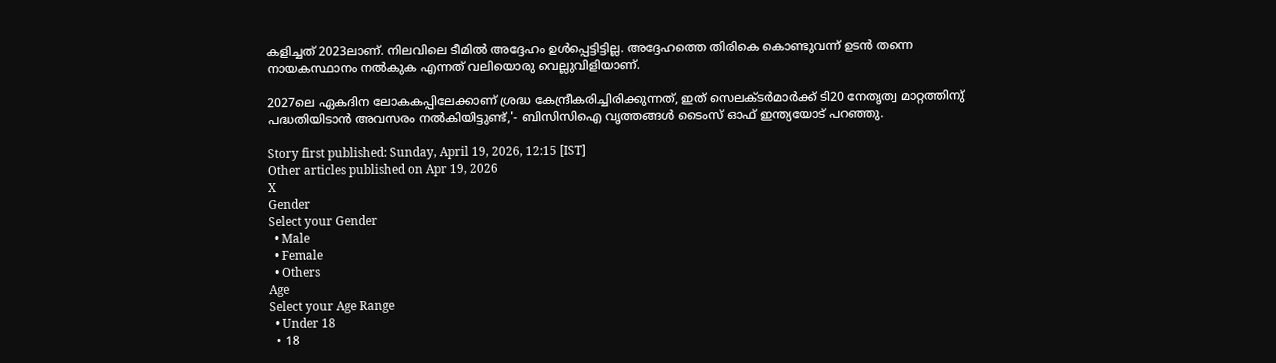കളിച്ചത് 2023ലാണ്. നിലവിലെ ടീമില്‍ അദ്ദേഹം ഉള്‍പ്പെട്ടിട്ടില്ല. അദ്ദേഹത്തെ തിരികെ കൊണ്ടുവന്ന് ഉടന്‍ തന്നെ നായകസ്ഥാനം നല്‍കുക എന്നത് വലിയൊരു വെല്ലുവിളിയാണ്.

2027ലെ ഏകദിന ലോകകപ്പിലേക്കാണ് ശ്രദ്ധ കേന്ദ്രീകരിച്ചിരിക്കുന്നത്, ഇത് സെലക്ടര്‍മാര്‍ക്ക് ടി20 നേതൃത്വ മാറ്റത്തിനു് പദ്ധതിയിടാന്‍ അവസരം നല്‍കിയിട്ടുണ്ട്,'- ബിസിസിഐ വൃത്തങ്ങള്‍ ടൈംസ് ഓഫ് ഇന്ത്യയോട് പറഞ്ഞു.

Story first published: Sunday, April 19, 2026, 12:15 [IST]
Other articles published on Apr 19, 2026
X
Gender
Select your Gender
  • Male
  • Female
  • Others
Age
Select your Age Range
  • Under 18
  • 18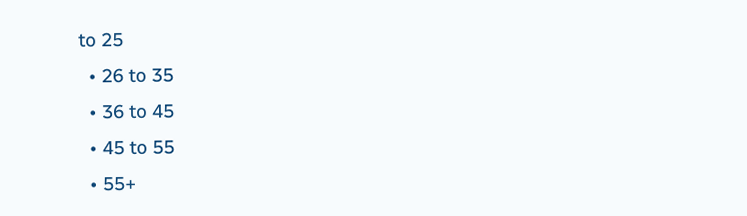to 25
  • 26 to 35
  • 36 to 45
  • 45 to 55
  • 55+